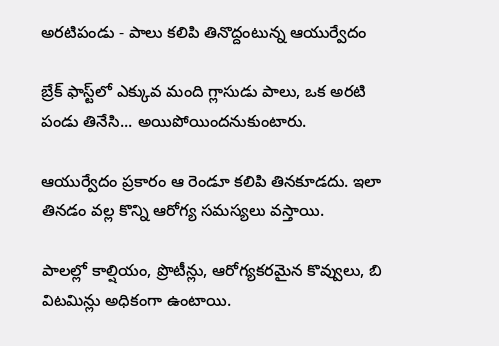అరటిపండు - పాలు కలిపి తినొద్దంటున్న ఆయుర్వేదం

బ్రేక్ ఫాస్ట్‌లో ఎక్కువ మంది గ్లాసుడు పాలు, ఒక అరటి పండు తినేసి... అయిపోయిందనుకుంటారు.

ఆయుర్వేదం ప్రకారం ఆ రెండూ కలిపి తినకూడదు. ఇలా తినడం వల్ల కొన్ని ఆరోగ్య సమస్యలు వస్తాయి.

పాలల్లో కాల్షియం, ప్రొటీన్లు, ఆరోగ్యకరమైన కొవ్వులు, బి విటమిన్లు అధికంగా ఉంటాయి.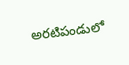అరటిపండులో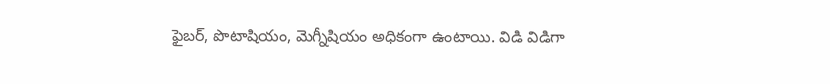ఫైబర్, పొటాషియం, మెగ్నీషియం అధికంగా ఉంటాయి. విడి విడిగా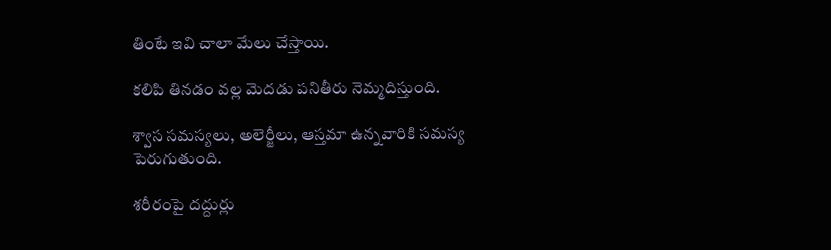తింటే ఇవి చాలా మేలు చేస్తాయి.

కలిపి తినడం వల్ల మెదడు పనితీరు నెమ్మదిస్తుంది.

శ్వాస సమస్యలు, అలెర్జీలు, ఆస్తమా ఉన్నవారికి సమస్య పెరుగుతుంది.

శరీరంపై దద్దుర్లు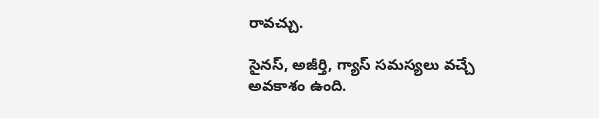రావచ్చు.

సైనస్, అజీర్తి, గ్యాస్ సమస్యలు వచ్చే అవకాశం ఉంది.